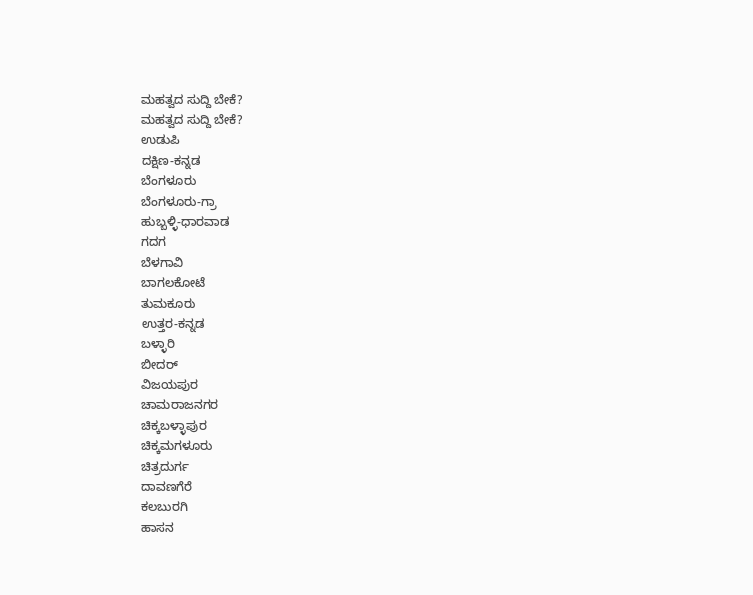ಮಹತ್ವದ ಸುದ್ದಿ ಬೇಕೆ?
ಮಹತ್ವದ ಸುದ್ದಿ ಬೇಕೆ?
ಉಡುಪಿ
ದಕ್ಷಿಣ-ಕನ್ನಡ
ಬೆಂಗಳೂರು
ಬೆಂಗಳೂರು-ಗ್ರಾ
ಹುಬ್ಬಳ್ಳಿ-ಧಾರವಾಡ
ಗದಗ
ಬೆಳಗಾವಿ
ಬಾಗಲಕೋಟೆ
ತುಮಕೂರು
ಉತ್ತರ-ಕನ್ನಡ
ಬಳ್ಳಾರಿ
ಬೀದರ್
ವಿಜಯಪುರ
ಚಾಮರಾಜನಗರ
ಚಿಕ್ಕಬಳ್ಳಾಪುರ
ಚಿಕ್ಕಮಗಳೂರು
ಚಿತ್ರದುರ್ಗ
ದಾವಣಗೆರೆ
ಕಲಬುರಗಿ
ಹಾಸನ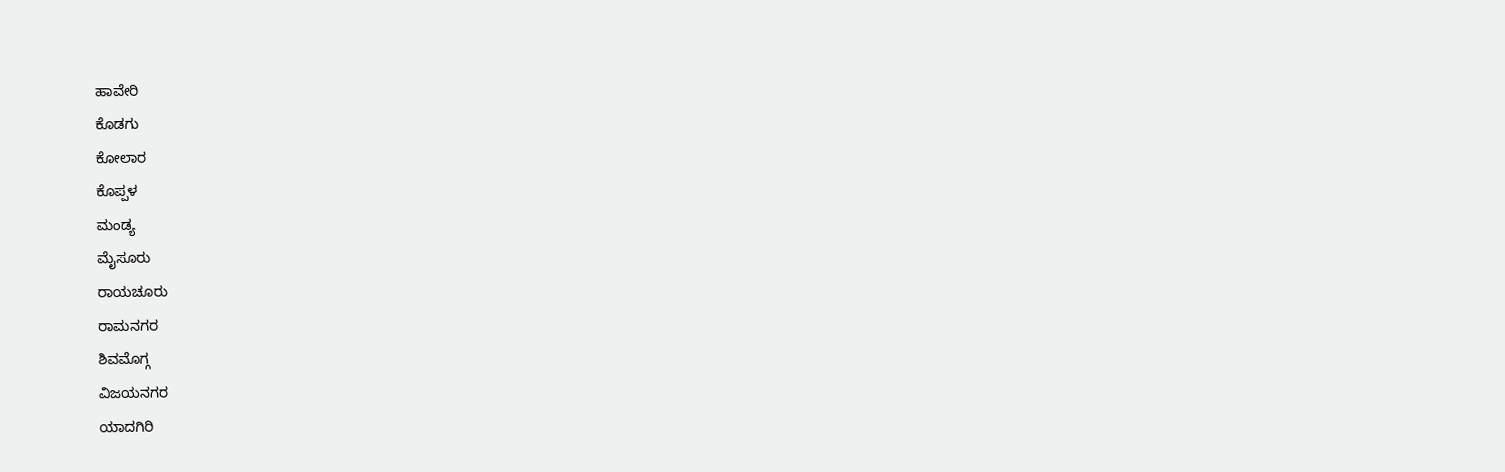ಹಾವೇರಿ
ಕೊಡಗು
ಕೋಲಾರ
ಕೊಪ್ಪಳ
ಮಂಡ್ಯ
ಮೈಸೂರು
ರಾಯಚೂರು
ರಾಮನಗರ
ಶಿವಮೊಗ್ಗ
ವಿಜಯನಗರ
ಯಾದಗಿರಿ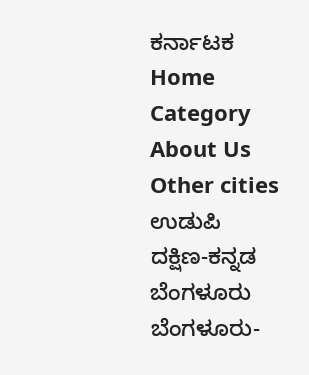ಕರ್ನಾಟಕ
Home
Category
About Us
Other cities
ಉಡುಪಿ
ದಕ್ಷಿಣ-ಕನ್ನಡ
ಬೆಂಗಳೂರು
ಬೆಂಗಳೂರು-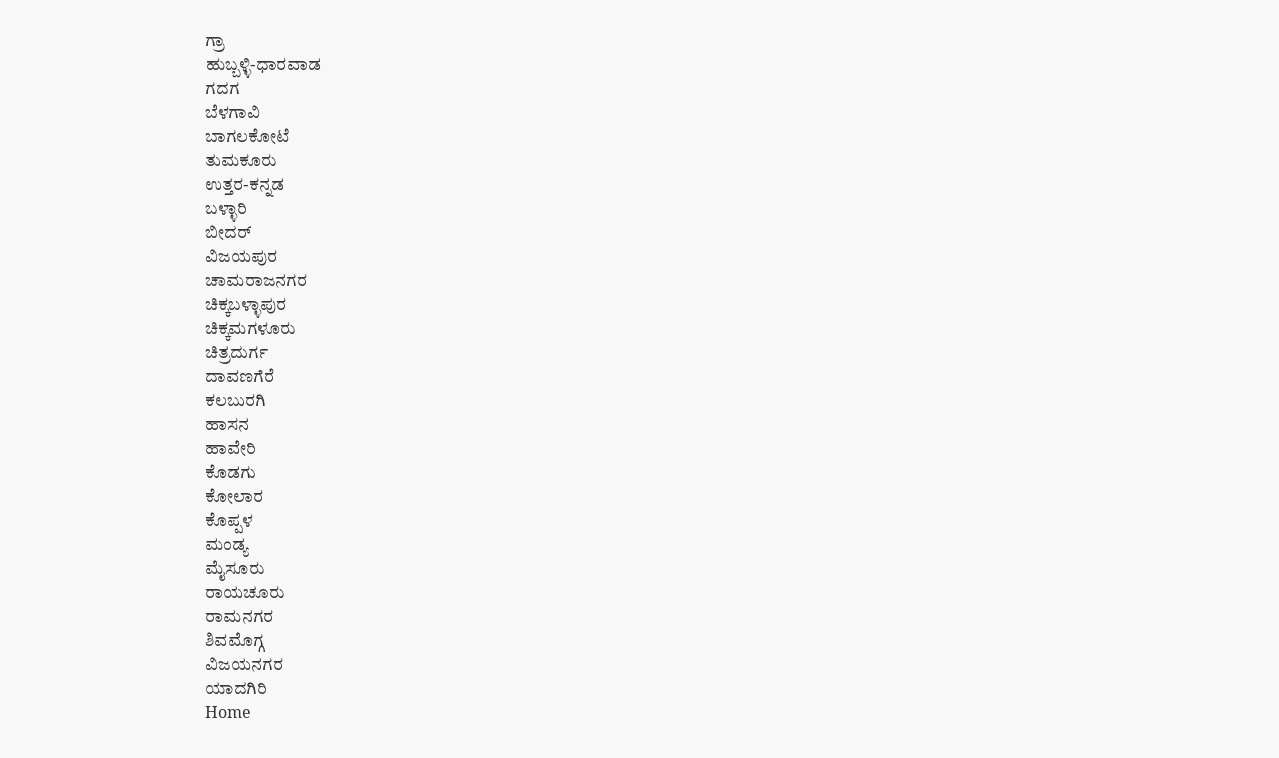ಗ್ರಾ
ಹುಬ್ಬಳ್ಳಿ-ಧಾರವಾಡ
ಗದಗ
ಬೆಳಗಾವಿ
ಬಾಗಲಕೋಟೆ
ತುಮಕೂರು
ಉತ್ತರ-ಕನ್ನಡ
ಬಳ್ಳಾರಿ
ಬೀದರ್
ವಿಜಯಪುರ
ಚಾಮರಾಜನಗರ
ಚಿಕ್ಕಬಳ್ಳಾಪುರ
ಚಿಕ್ಕಮಗಳೂರು
ಚಿತ್ರದುರ್ಗ
ದಾವಣಗೆರೆ
ಕಲಬುರಗಿ
ಹಾಸನ
ಹಾವೇರಿ
ಕೊಡಗು
ಕೋಲಾರ
ಕೊಪ್ಪಳ
ಮಂಡ್ಯ
ಮೈಸೂರು
ರಾಯಚೂರು
ರಾಮನಗರ
ಶಿವಮೊಗ್ಗ
ವಿಜಯನಗರ
ಯಾದಗಿರಿ
Home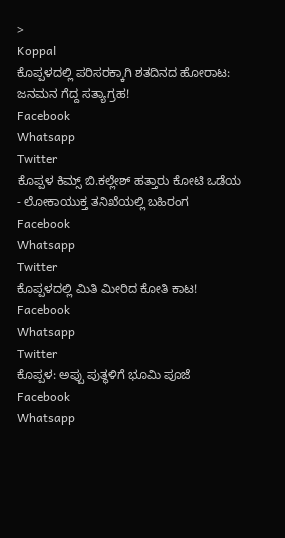>
Koppal
ಕೊಪ್ಪಳದಲ್ಲಿ ಪರಿಸರಕ್ಕಾಗಿ ಶತದಿನದ ಹೋರಾಟ: ಜನಮನ ಗೆದ್ದ ಸತ್ಯಾಗ್ರಹ!
Facebook
Whatsapp
Twitter
ಕೊಪ್ಪಳ ಕಿಮ್ಸ್ ಬಿ.ಕಲ್ಲೇಶ್ ಹತ್ತಾರು ಕೋಟಿ ಒಡೆಯ - ಲೋಕಾಯುಕ್ತ ತನಿಖೆಯಲ್ಲಿ ಬಹಿರಂಗ
Facebook
Whatsapp
Twitter
ಕೊಪ್ಪಳದಲ್ಲಿ ಮಿತಿ ಮೀರಿದ ಕೋತಿ ಕಾಟ!
Facebook
Whatsapp
Twitter
ಕೊಪ್ಪಳ: ಅಪ್ಪು ಪುತ್ಥಳಿಗೆ ಭೂಮಿ ಪೂಜೆ
Facebook
Whatsapp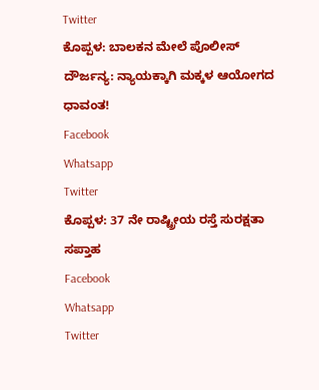Twitter
ಕೊಪ್ಪಳ: ಬಾಲಕನ ಮೇಲೆ ಪೊಲೀಸ್ ದೌರ್ಜನ್ಯ: ನ್ಯಾಯಕ್ಕಾಗಿ ಮಕ್ಕಳ ಆಯೋಗದ ಧಾವಂತ!
Facebook
Whatsapp
Twitter
ಕೊಪ್ಪಳ: 37 ನೇ ರಾಷ್ಟ್ರೀಯ ರಸ್ತೆ ಸುರಕ್ಷತಾ ಸಪ್ತಾಹ
Facebook
Whatsapp
Twitter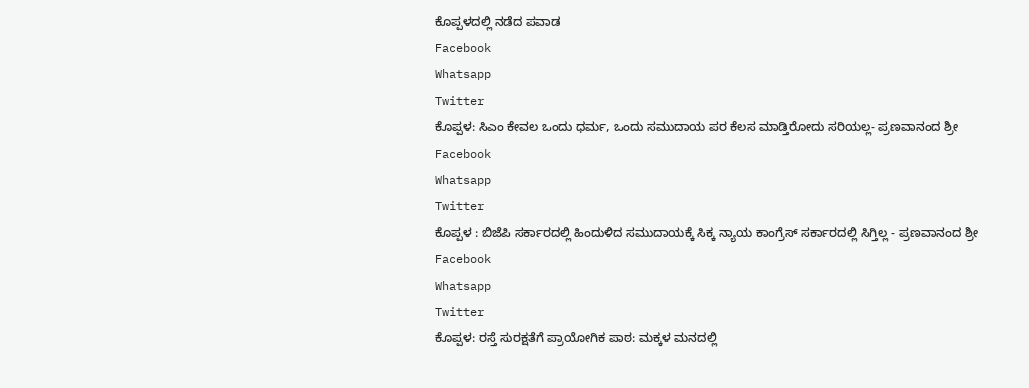ಕೊಪ್ಪಳದಲ್ಲಿ ನಡೆದ ಪವಾಡ
Facebook
Whatsapp
Twitter
ಕೊಪ್ಪಳ: ಸಿಎಂ ಕೇವಲ ಒಂದು ಧರ್ಮ, ಒಂದು ಸಮುದಾಯ ಪರ ಕೆಲಸ ಮಾಡ್ತಿರೋದು ಸರಿಯಲ್ಲ- ಪ್ರಣವಾನಂದ ಶ್ರೀ
Facebook
Whatsapp
Twitter
ಕೊಪ್ಪಳ : ಬಿಜೆಪಿ ಸರ್ಕಾರದಲ್ಲಿ ಹಿಂದುಳಿದ ಸಮುದಾಯಕ್ಕೆ ಸಿಕ್ಕ ನ್ಯಾಯ ಕಾಂಗ್ರೆಸ್ ಸರ್ಕಾರದಲ್ಲಿ ಸಿಗ್ತಿಲ್ಲ - ಪ್ರಣವಾನಂದ ಶ್ರೀ
Facebook
Whatsapp
Twitter
ಕೊಪ್ಪಳ: ರಸ್ತೆ ಸುರಕ್ಷತೆಗೆ ಪ್ರಾಯೋಗಿಕ ಪಾಠ: ಮಕ್ಕಳ ಮನದಲ್ಲಿ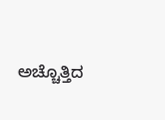ಅಚ್ಚೊತ್ತಿದ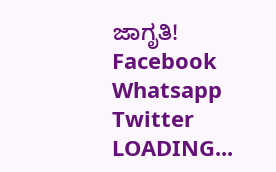ಜಾಗೃತಿ!
Facebook
Whatsapp
Twitter
LOADING...